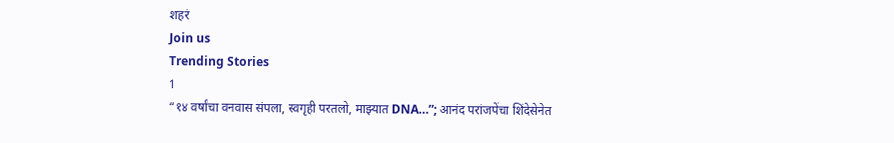शहरं
Join us
Trending Stories
1
“१४ वर्षांचा वनवास संपला, स्वगृही परतलो, माझ्यात DNA…”; आनंद परांजपेंचा शिंदेसेनेत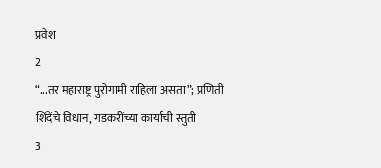प्रवेश
2
“...तर महाराष्ट्र पुरोगामी राहिला असता”; प्रणिती शिंदेंचे विधान, गडकरींच्या कार्याची स्तुती
3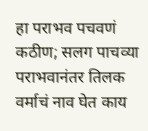हा पराभव पचवणं कठीण; सलग पाचव्या पराभवानंतर तिलक वर्माचं नाव घेत काय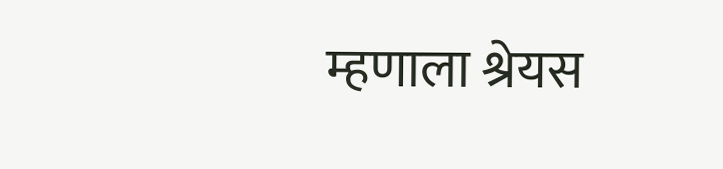म्हणाला श्रेयस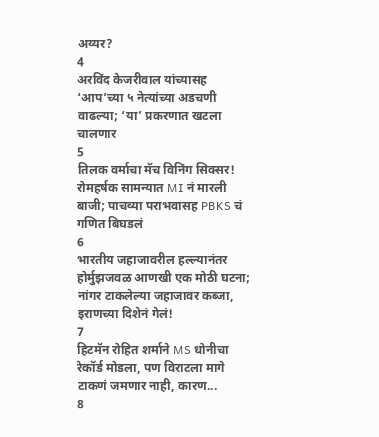अय्यर?
4
अरविंद केजरीवाल यांच्यासह ‘आप’च्या ५ नेत्यांच्या अडचणी वाढल्या; ‘या’ प्रकरणात खटला चालणार
5
तिलक वर्माचा मॅच विनिंग सिक्सर! रोमहर्षक सामन्यात MI नं मारली बाजी; पाचव्या पराभवासह PBKS चं गणित बिघडलं
6
भारतीय जहाजावरील हल्ल्यानंतर होर्मुझजवळ आणखी एक मोठी घटना; नांगर टाकलेल्या जहाजावर कब्जा, इराणच्या दिशेनं गेलं!
7
हिटमॅन रोहित शर्माने MS धोनीचा रेकॉर्ड मोडला, पण विराटला मागे टाकणं जमणार नाही, कारण...
8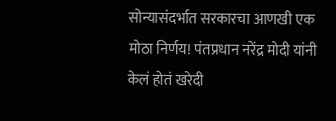सोन्यासंदर्भात सरकारचा आणखी एक मोठा निर्णय! पंतप्रधान नरेंद्र मोदी यांनी केलं होतं खरेदी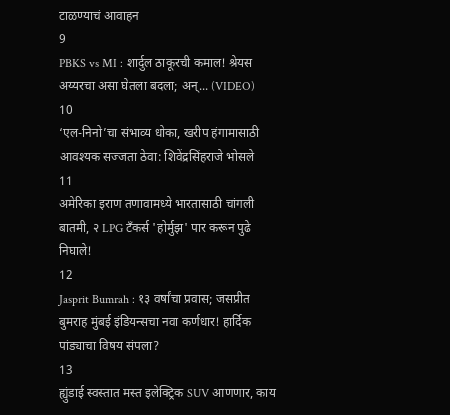टाळण्याचं आवाहन
9
PBKS vs MI : शार्दुल ठाकूरची कमाल! श्रेयस अय्यरचा असा घेतला बदला; अन्... (VIDEO)
10
‘एल-निनो’चा संभाव्य धोका, खरीप हंगामासाठी आवश्यक सज्जता ठेवा: शिवेंद्रसिंहराजे भोसले
11
अमेरिका इराण तणावामध्ये भारतासाठी चांगली बातमी, २ LPG टँकर्स 'होर्मुझ' पार करून पुढे निघाले!
12
Jasprit Bumrah : १३ वर्षांचा प्रवास; जसप्रीत बुमराह मुंबई इंडियन्सचा नवा कर्णधार! हार्दिक पांड्याचा विषय संपला?
13
ह्युंडाई स्वस्तात मस्त इलेक्ट्रिक SUV आणणार, काय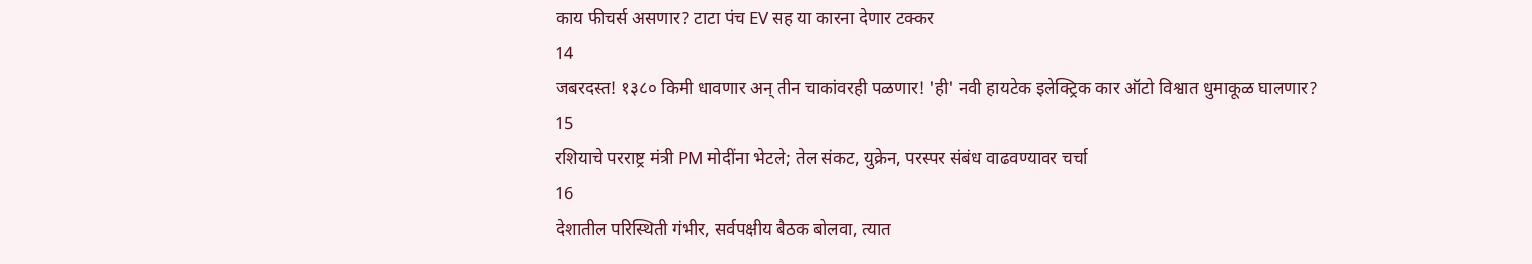काय फीचर्स असणार? टाटा पंच EV सह या कारना देणार टक्कर
14
जबरदस्त! १३८० किमी धावणार अन् तीन चाकांवरही पळणार! 'ही' नवी हायटेक इलेक्ट्रिक कार ऑटो विश्वात धुमाकूळ घालणार?
15
रशियाचे परराष्ट्र मंत्री PM मोदींना भेटले; तेल संकट, युक्रेन, परस्पर संबंध वाढवण्यावर चर्चा
16
देशातील परिस्थिती गंभीर, सर्वपक्षीय बैठक बोलवा, त्यात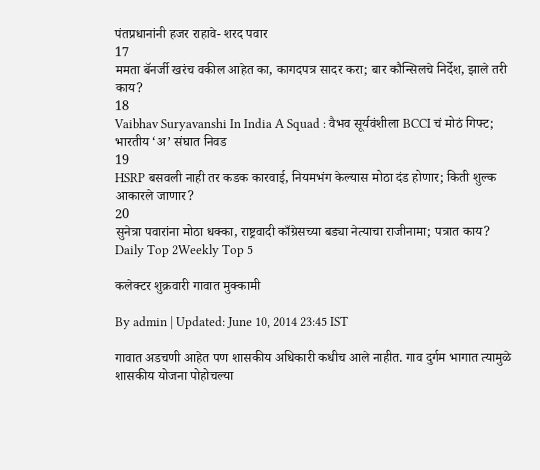पंतप्रधानांनी हजर राहावे- शरद पवार
17
ममता बॅनर्जी खरंच वकील आहेत का, कागदपत्र सादर करा; बार कौन्सिलचे निर्देश, झाले तरी काय?
18
Vaibhav Suryavanshi In India A Squad : वैभव सूर्यवंशीला BCCI चं मोठं गिफ्ट; भारतीय ‘अ’ संघात निवड
19
HSRP बसवली नाही तर कडक कारवाई, नियमभंग केल्यास मोठा दंड होणार; किती शुल्क आकारले जाणार?
20
सुनेत्रा पवारांना मोठा धक्का, राष्ट्रवादी काँग्रेसच्या बड्या नेत्याचा राजीनामा; पत्रात काय?
Daily Top 2Weekly Top 5

कलेक्टर शुक्रवारी गावात मुक्कामी

By admin | Updated: June 10, 2014 23:45 IST

गावात अडचणी आहेत पण शासकीय अधिकारी कधीच आले नाहीत. गाव दुर्गम भागात त्यामुळे शासकीय योजना पोहोचल्या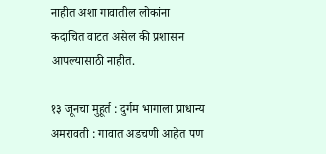नाहीत अशा गावातील लोकांना कदाचित वाटत असेल की प्रशासन आपल्यासाठी नाहीत.

१३ जूनचा मुहूर्त : दुर्गम भागाला प्राधान्य
अमरावती : गावात अडचणी आहेत पण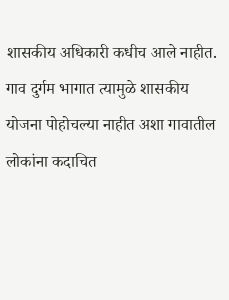शासकीय अधिकारी कधीच आले नाहीत. गाव दुर्गम भागात त्यामुळे शासकीय योजना पोहोचल्या नाहीत अशा गावातील लोकांना कदाचित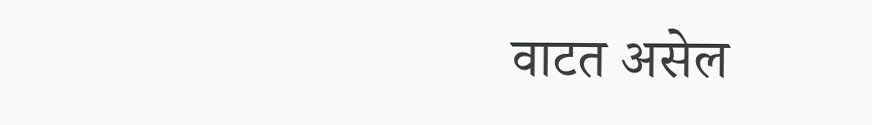वाटत असेल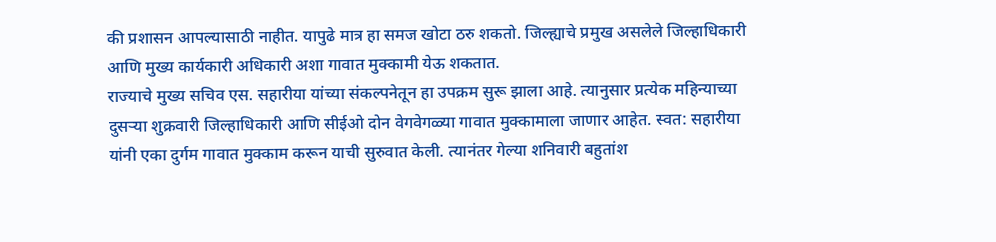की प्रशासन आपल्यासाठी नाहीत. यापुढे मात्र हा समज खोटा ठरु शकतो. जिल्ह्याचे प्रमुख असलेले जिल्हाधिकारी आणि मुख्य कार्यकारी अधिकारी अशा गावात मुक्कामी येऊ शकतात.
राज्याचे मुख्य सचिव एस. सहारीया यांच्या संकल्पनेतून हा उपक्रम सुरू झाला आहे. त्यानुसार प्रत्येक महिन्याच्या दुसऱ्या शुक्रवारी जिल्हाधिकारी आणि सीईओ दोन वेगवेगळ्या गावात मुक्कामाला जाणार आहेत. स्वत: सहारीया यांनी एका दुर्गम गावात मुक्काम करून याची सुरुवात केली. त्यानंतर गेल्या शनिवारी बहुतांश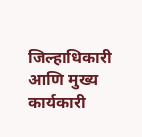जिल्हाधिकारी आणि मुख्य कार्यकारी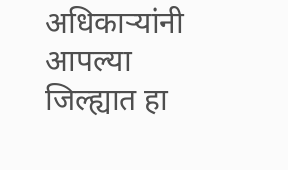अधिकाऱ्यांनी आपल्या जिल्ह्यात हा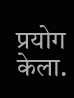प्रयोग केला.